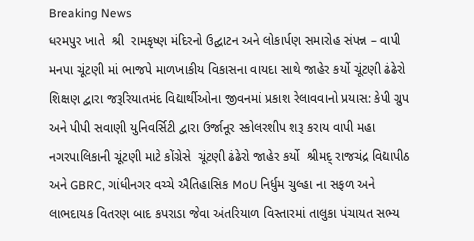Breaking News
ધરમપુર ખાતે  શ્રી  રામકૃષ્ણ મંદિરનો ઉદ્ઘાટન અને લોકાર્પણ સમારોહ સંપન્ન – વાપી મનપા ચૂંટણી માં ભાજપે માળખાકીય વિકાસના વાયદા સાથે જાહેર કર્યો ચૂંટણી ઢંઢેરો શિક્ષણ દ્વારા જરૂરિયાતમંદ વિદ્યાર્થીઓના જીવનમાં પ્રકાશ રેલાવવાનો પ્રયાસ: કેપી ગ્રુપ અને પીપી સવાણી યુનિવર્સિટી દ્વારા ઉર્જાનૂર સ્કોલરશીપ શરૂ કરાય વાપી મહા નગરપાલિકાની ચૂંટણી માટે કોંગ્રેસે  ચૂંટણી ઢંઢેરો જાહેર કર્યો  શ્રીમદ્ રાજચંદ્ર વિદ્યાપીઠ અને GBRC, ગાંધીનગર વચ્ચે ઐતિહાસિક MoU નિર્ધુમ ચુલ્હા ના સફળ અને લાભદાયક વિતરણ બાદ કપરાડા જેવા અંતરિયાળ વિસ્તારમાં તાલુકા પંચાયત સભ્ય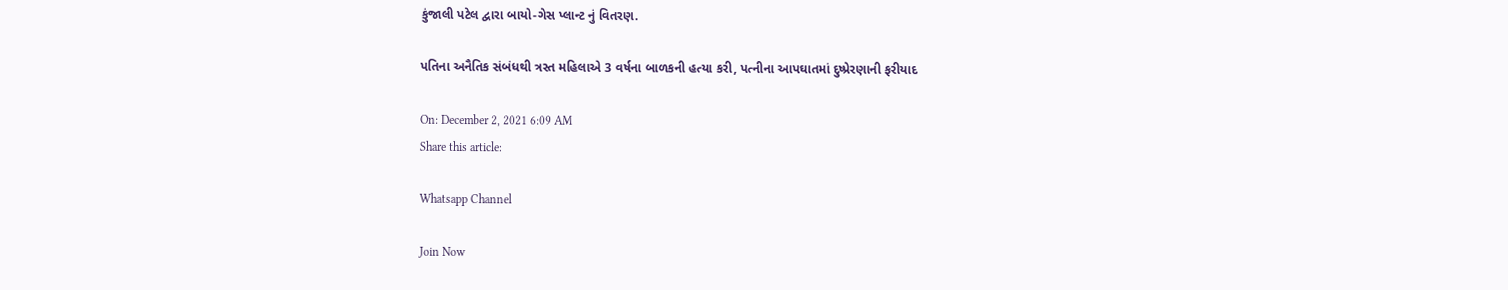કુંજાલી પટેલ દ્વારા બાયો-ગેસ પ્લાન્ટ નું વિતરણ.

પતિના અનૈતિક સંબંધથી ત્રસ્ત મહિલાએ 3 વર્ષના બાળકની હત્યા કરી, પત્નીના આપઘાતમાં દુષ્પ્રેરણાની ફરીયાદ

On: December 2, 2021 6:09 AM
Share this article:

Whatsapp Channel

Join Now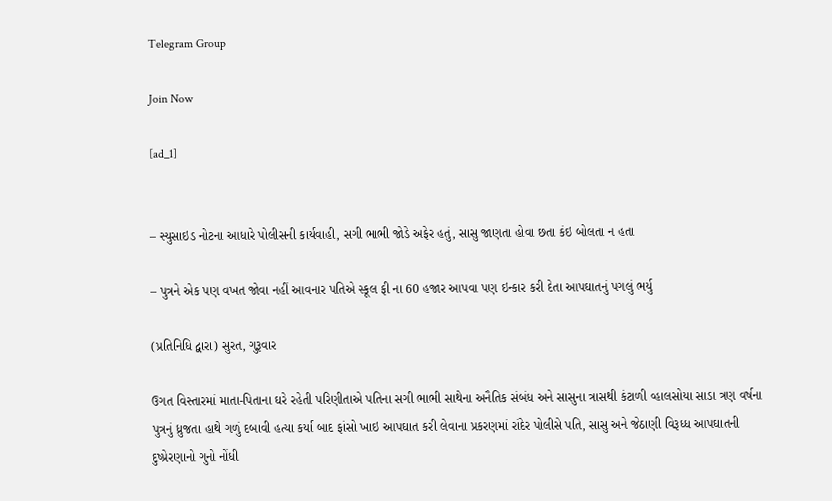Telegram Group

Join Now

[ad_1]


– સ્યુસાઇડ નોટના આધારે પોલીસની કાર્યવાહી, સગી ભાભી જોડે અફેર હતું, સાસુ જાણતા હોવા છતા કંઇ બોલતા ન હતા

– પુત્રને એક પણ વખત જોવા નહીં આવનાર પતિએ સ્કૂલ ફી ના 60 હજાર આપવા પણ ઇન્કાર કરી દેતા આપઘાતનું પગલું ભર્યુ

(પ્રતિનિધિ દ્વારા) સુરત, ગુરૂવાર

ઉગત વિસ્તારમાં માતા-પિતાના ઘરે રહેતી પરિણીતાએ પતિના સગી ભાભી સાથેના અનૈતિક સંબંધ અને સાસુના ત્રાસથી કંટાળી વ્હાલસોયા સાડા ત્રણ વર્ષના પુત્રનું ધ્રુજતા હાથે ગળું દબાવી હત્યા કર્યા બાદ ફાંસો ખાઇ આપઘાત કરી લેવાના પ્રકરણમાં રાંદેર પોલીસે પતિ, સાસુ અને જેઠાણી વિરૂધ્ધ આપઘાતની દુષ્પ્રેરણાનો ગુનો નોંધી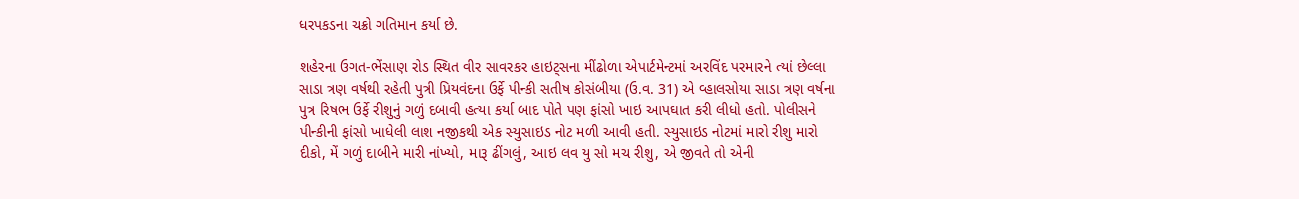ધરપકડના ચક્રો ગતિમાન કર્યા છે.

શહેરના ઉગત-ભેંસાણ રોડ સ્થિત વીર સાવરકર હાઇટ્સના મીંઢોળા એપાર્ટમેન્ટમાં અરવિંદ પરમારને ત્યાં છેલ્લા સાડા ત્રણ વર્ષથી રહેતી પુત્રી પ્રિયવંદના ઉર્ફે પીન્કી સતીષ કોસંબીયા (ઉ.વ. 31) એ વ્હાલસોયા સાડા ત્રણ વર્ષના પુત્ર રિષભ ઉર્ફે રીશુનું ગળું દબાવી હત્યા કર્યા બાદ પોતે પણ ફાંસો ખાઇ આપઘાત કરી લીધો હતો. પોલીસને પીન્કીની ફાંસો ખાધેલી લાશ નજીકથી એક સ્યુસાઇડ નોટ મળી આવી હતી. સ્યુસાઇડ નોટમાં મારો રીશુ મારો દીકો, મેં ગળું દાબીને મારી નાંખ્યો, મારૂ ઢીંગલું, આઇ લવ યુ સો મચ રીશુ, એ જીવતે તો એની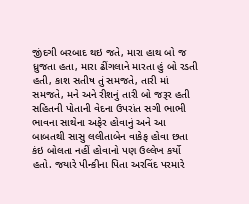જીંદગી બરબાદ થઇ જતે, મારા હાથ બો જ ધ્રુજતા હતા, મારા ઢીંગલાને મારતા હું બો રડતી હતી, કાશ સતીષ તું સમજતે, તારી માં સમજતે, મને અને રીશનું તારી બો જરૂર હતી સહિતની પોતાની વેદના ઉપરાંત સગી ભાભી ભાવના સાથેના અફેર હોવાનું અને આ બાબતથી સાસુ લલીતાબેન વાકેફ હોવા છતા કંઇ બોલતા નહીં હોવાનો પણ ઉલ્લેખ કર્યો હતો. જયારે પીન્કીના પિતા અરવિંદ પરમારે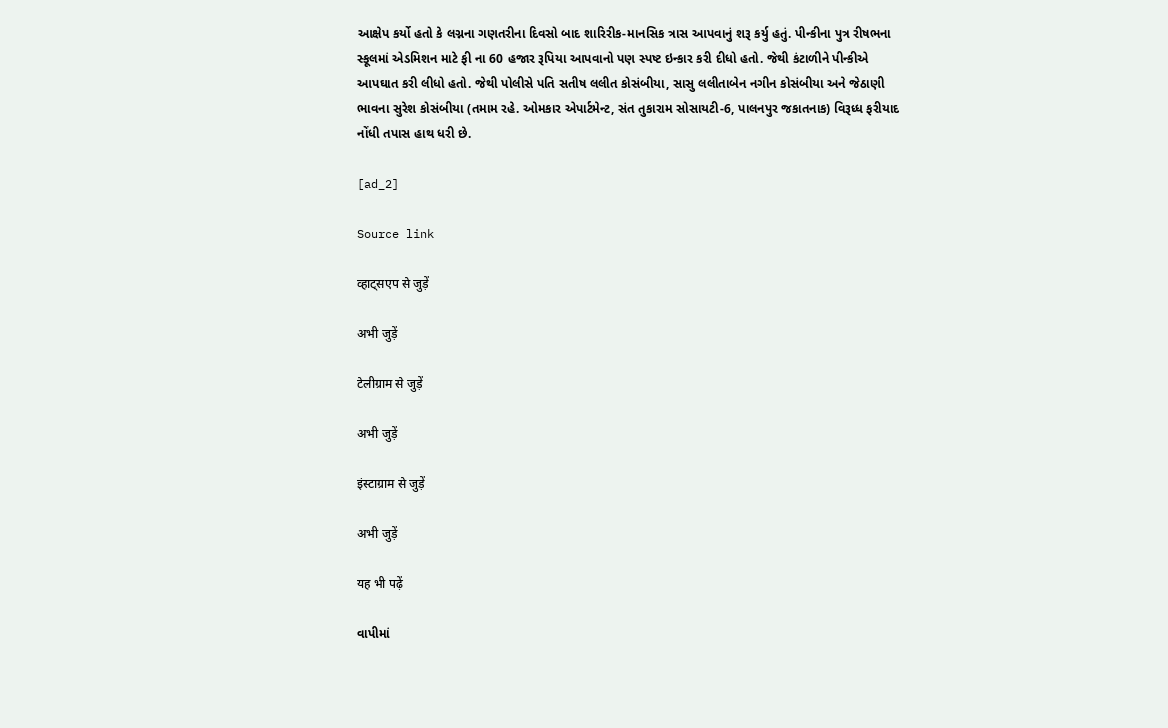આક્ષેપ કર્યો હતો કે લગ્નના ગણતરીના દિવસો બાદ શારિરીક-માનસિક ત્રાસ આપવાનું શરૂ કર્યુ હતું. પીન્કીના પુત્ર રીષભના સ્કૂલમાં એડમિશન માટે ફી ના 60 હજાર રૂપિયા આપવાનો પણ સ્પષ્ટ ઇન્કાર કરી દીધો હતો. જેથી કંટાળીને પીન્કીએ આપઘાત કરી લીધો હતો. જેથી પોલીસે પતિ સતીષ લલીત કોસંબીયા, સાસુ લલીતાબેન નગીન કોસંબીયા અને જેઠાણી ભાવના સુરેશ કોસંબીયા (તમામ રહે. ઓમકાર એપાર્ટમેન્ટ, સંત તુકારામ સોસાયટી-6, પાલનપુર જકાતનાક) વિરૂધ્ધ ફરીયાદ નોંધી તપાસ હાથ ધરી છે.

[ad_2]

Source link

व्हाट्सएप से जुड़ें

अभी जुड़ें

टेलीग्राम से जुड़ें

अभी जुड़ें

इंस्टाग्राम से जुड़ें

अभी जुड़ें

यह भी पढ़ें

વાપીમાં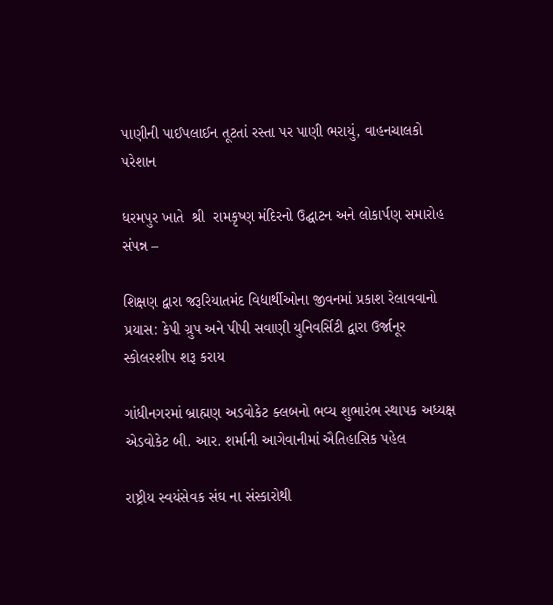પાણીની પાઈપલાઈન તૂટતાં રસ્તા પર પાણી ભરાયું, વાહનચાલકો પરેશાન

ધરમપુર ખાતે  શ્રી  રામકૃષ્ણ મંદિરનો ઉદ્ઘાટન અને લોકાર્પણ સમારોહ સંપન્ન –

શિક્ષણ દ્વારા જરૂરિયાતમંદ વિદ્યાર્થીઓના જીવનમાં પ્રકાશ રેલાવવાનો પ્રયાસ: કેપી ગ્રુપ અને પીપી સવાણી યુનિવર્સિટી દ્વારા ઉર્જાનૂર સ્કોલરશીપ શરૂ કરાય

ગાંધીનગરમાં બ્રાહ્મણ અડવોકેટ ક્લબનો ભવ્ય શુભારંભ સ્થાપક અધ્યક્ષ એડવોકેટ બી. આર. શર્માની આગેવાનીમાં ઐતિહાસિક પહેલ

રાષ્ટ્રીય સ્વયંસેવક સંઘ ના સંસ્કારોથી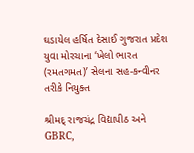ઘડાયેલ હર્ષિત દેસાઈ ગુજરાત પ્રદેશ યુવા મોરચાના ‘ખેલો ભારત (રમતગમત)’ સેલના સહ-કન્વીનર તરીકે નિયુક્ત

શ્રીમદ્ રાજચંદ્ર વિદ્યાપીઠ અને GBRC,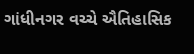ગાંધીનગર વચ્ચે ઐતિહાસિક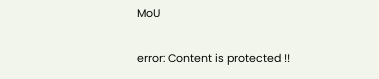MoU

error: Content is protected !!